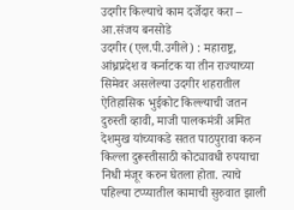उदगीर किल्याचे काम दर्जेदार करा – आ.संजय बनसोडे
उदगीर (एल.पी.उगीले) : महाराष्ट्र, आंध्रप्रदेश व कर्नाटक या तीन राज्याच्या सिमेवर असलेल्या उदगीर शहरातील ऐतिहासिक भुईकोट किल्ल्याची जतन दुरुस्ती व्हावी, माजी पालकमंत्री अमित देशमुख यांच्याकडे सतत पाठपुरावा करुन किल्ला दुरूस्तीसाठी कोट्यावधी रुपयाचा निधी मंजूर करुन घेतला होता. त्याचे पहिल्या टप्प्यातील कामाची सुरुवात झाली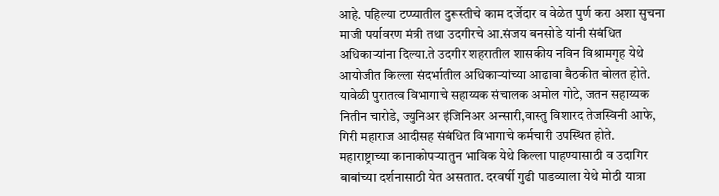आहे. पहिल्या टप्प्यातील दुरूस्तीचे काम दर्जेदार व वेळेत पुर्ण करा अशा सुचना माजी पर्यावरण मंत्री तथा उदगीरचे आ.संजय बनसोडे यांनी संबंधित अधिकाऱ्यांना दिल्या.ते उदगीर शहरातील शासकीय नविन विश्रामगृह येथे आयोजीत किल्ला संदर्भातील अधिकाऱ्यांच्या आढावा बैठकीत बोलत होते.
यावेळी पुरातत्व विभागाचे सहाय्यक संचालक अमोल गोटे, जतन सहाय्यक नितीन चारोडे, ज्युनिअर इंजिनिअर अन्सारी,वास्तु विशारद तेजस्विनी आफे, गिरी महाराज आदीसह संबंधित विभागाचे कर्मचारी उपस्थित होते.
महाराष्ट्राच्या कानाकोपऱ्यातुन भाविक येथे किल्ला पाहण्यासाठी व उदागिर बाबांच्या दर्शनासाठी येत असतात. दरवर्षी गुढी पाडव्याला येथे मोठी यात्रा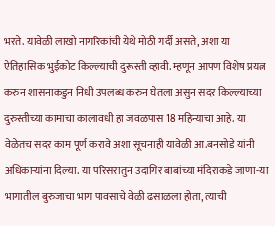भरते. यावेळी लाखो नागरिकांची येथे मोठी गर्दी असते, अशा या ऐतिहासिक भुईकोट किल्ल्याची दुरूस्ती व्हावी. म्हणून आपण विशेष प्रयत्न करुन शासनाकडुन निधी उपलब्ध करुन घेतला असुन सदर किल्ल्याच्या दुरुस्तीच्या कामाचा कालावधी हा जवळपास 18 महिन्याचा आहे. या वेळेतच सदर काम पूर्ण करावे अशा सूचनाही यावेळी आ.बनसोडे यांनी अधिकाऱ्यांना दिल्या. या परिसरातुन उदागिर बाबांच्या मंदिराकडे जाणा-या भागातील बुरुजाचा भाग पावसाचे वेळी ढसाळला होता, त्याची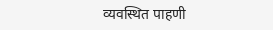व्यवस्थित पाहणी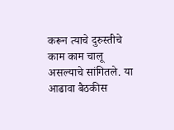करून त्याचे दुरुस्तीचे काम काम चालू असल्याचे सांगितले. या आढावा बैठकीस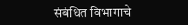संबंधित विभागाचे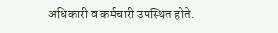अधिकारी व कर्मचारी उपस्थित होते.